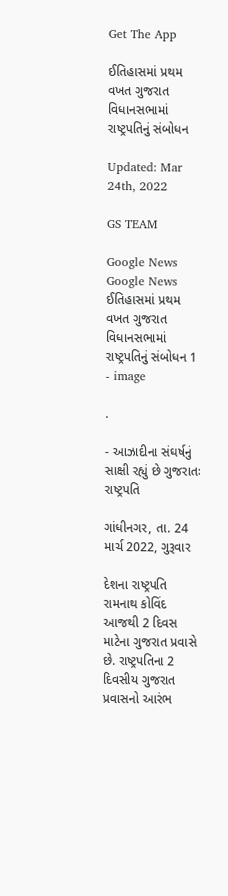Get The App

ઈતિહાસમાં પ્રથમ વખત ગુજરાત વિધાનસભામાં રાષ્ટ્રપતિનું સંબોધન

Updated: Mar 24th, 2022

GS TEAM

Google News
Google News
ઈતિહાસમાં પ્રથમ વખત ગુજરાત વિધાનસભામાં રાષ્ટ્રપતિનું સંબોધન 1 - image

.

- આઝાદીના સંઘર્ષનું સાક્ષી રહ્યું છે ગુજરાતઃ રાષ્ટ્રપતિ

ગાંધીનગર, તા. 24 માર્ચ 2022, ગુરૂવાર

દેશના રાષ્ટ્રપતિ રામનાથ કોવિંદ આજથી 2 દિવસ માટેના ગુજરાત પ્રવાસે છે. રાષ્ટ્રપતિના 2 દિવસીય ગુજરાત પ્રવાસનો આરંભ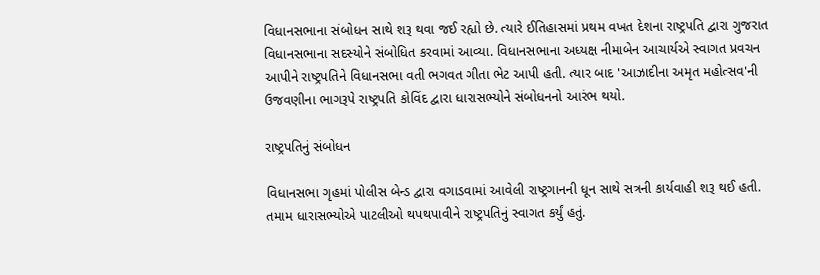વિધાનસભાના સંબોધન સાથે શરૂ થવા જઈ રહ્યો છે. ત્યારે ઈતિહાસમાં પ્રથમ વખત દેશના રાષ્ટ્રપતિ દ્વારા ગુજરાત વિધાનસભાના સદસ્યોને સંબોધિત કરવામાં આવ્યા. વિધાનસભાના અધ્યક્ષ નીમાબેન આચાર્યએ સ્વાગત પ્રવચન આપીને રાષ્ટ્રપતિને વિધાનસભા વતી ભગવત ગીતા ભેટ આપી હતી. ત્યાર બાદ 'આઝાદીના અમૃત મહોત્સવ'ની ઉજવણીના ભાગરૂપે રાષ્ટ્રપતિ કોવિંદ દ્વારા ધારાસભ્યોને સંબોધનનો આરંભ થયો.

રાષ્ટ્રપતિનું સંબોધન

વિધાનસભા ગૃહમાં પોલીસ બેન્ડ દ્વારા વગાડવામાં આવેલી રાષ્ટ્રગાનની ધૂન સાથે સત્રની કાર્યવાહી શરૂ થઈ હતી. તમામ ધારાસભ્યોએ પાટલીઓ થપથપાવીને રાષ્ટ્રપતિનું સ્વાગત કર્યું હતું.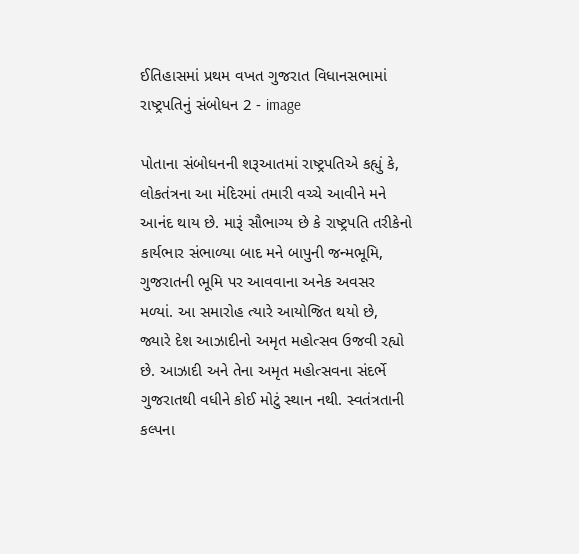ઈતિહાસમાં પ્રથમ વખત ગુજરાત વિધાનસભામાં રાષ્ટ્રપતિનું સંબોધન 2 - image

પોતાના સંબોધનની શરૂઆતમાં રાષ્ટ્રપતિએ કહ્યું કે, લોકતંત્રના આ મંદિરમાં તમારી વચ્ચે આવીને મને આનંદ થાય છે. મારૂં સૌભાગ્ય છે કે રાષ્ટ્રપતિ તરીકેનો કાર્યભાર સંભાળ્યા બાદ મને બાપુની જન્મભૂમિ, ગુજરાતની ભૂમિ પર આવવાના અનેક અવસર મળ્યાં. આ સમારોહ ત્યારે આયોજિત થયો છે, જ્યારે દેશ આઝાદીનો અમૃત મહોત્સવ ઉજવી રહ્યો છે. આઝાદી અને તેના અમૃત મહોત્સવના સંદર્ભે ગુજરાતથી વધીને કોઈ મોટું સ્થાન નથી. સ્વતંત્રતાની કલ્પના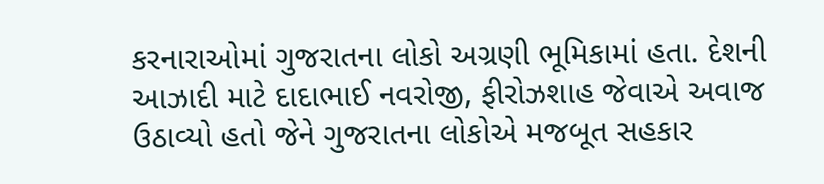કરનારાઓમાં ગુજરાતના લોકો અગ્રણી ભૂમિકામાં હતા. દેશની આઝાદી માટે દાદાભાઈ નવરોજી, ફીરોઝશાહ જેવાએ અવાજ ઉઠાવ્યો હતો જેને ગુજરાતના લોકોએ મજબૂત સહકાર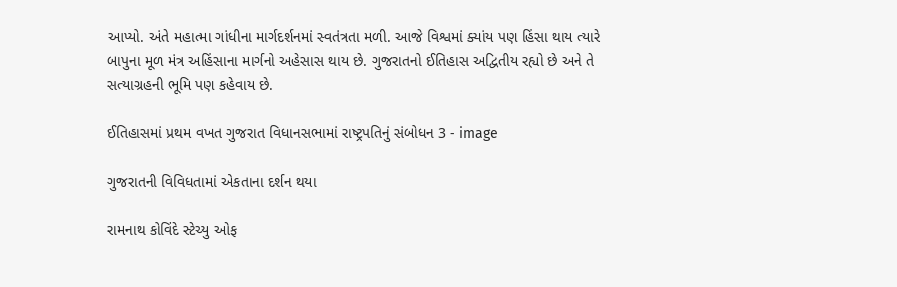આપ્યો. અંતે મહાત્મા ગાંધીના માર્ગદર્શનમાં સ્વતંત્રતા મળી. આજે વિશ્વમાં ક્યાંય પણ હિંસા થાય ત્યારે બાપુના મૂળ મંત્ર અહિંસાના માર્ગનો અહેસાસ થાય છે. ગુજરાતનો ઈતિહાસ અદ્વિતીય રહ્યો છે અને તે સત્યાગ્રહની ભૂમિ પણ કહેવાય છે.

ઈતિહાસમાં પ્રથમ વખત ગુજરાત વિધાનસભામાં રાષ્ટ્રપતિનું સંબોધન 3 - image

ગુજરાતની વિવિધતામાં એકતાના દર્શન થયા

રામનાથ કોવિંદે સ્ટેચ્યુ ઓફ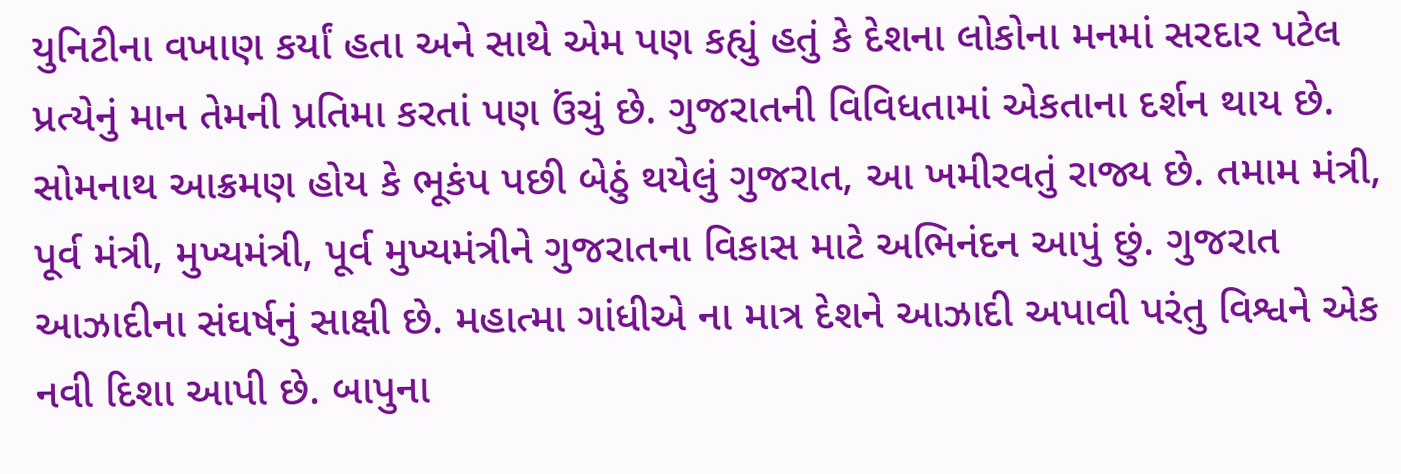યુનિટીના વખાણ કર્યાં હતા અને સાથે એમ પણ કહ્યું હતું કે દેશના લોકોના મનમાં સરદાર પટેલ પ્રત્યેનું માન તેમની પ્રતિમા કરતાં પણ ઉંચું છે. ગુજરાતની વિવિધતામાં એકતાના દર્શન થાય છે. સોમનાથ આક્રમણ હોય કે ભૂકંપ પછી બેઠું થયેલું ગુજરાત, આ ખમીરવતું રાજ્ય છે. તમામ મંત્રી, પૂર્વ મંત્રી, મુખ્યમંત્રી, પૂર્વ મુખ્યમંત્રીને ગુજરાતના વિકાસ માટે અભિનંદન આપું છું. ગુજરાત આઝાદીના સંઘર્ષનું સાક્ષી છે. મહાત્મા ગાંધીએ ના માત્ર દેશને આઝાદી અપાવી પરંતુ વિશ્વને એક નવી દિશા આપી છે. બાપુના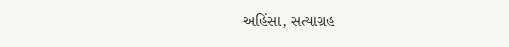અહિંસા, સત્યાગ્રહ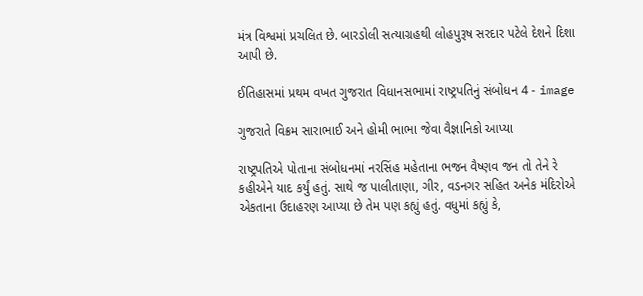મંત્ર વિશ્વમાં પ્રચલિત છે. બારડોલી સત્યાગ્રહથી લોહપુરૂષ સરદાર પટેલે દેશને દિશા આપી છે.

ઈતિહાસમાં પ્રથમ વખત ગુજરાત વિધાનસભામાં રાષ્ટ્રપતિનું સંબોધન 4 - image

ગુજરાતે વિક્રમ સારાભાઈ અને હોમી ભાભા જેવા વૈજ્ઞાનિકો આપ્યા

રાષ્ટ્રપતિએ પોતાના સંબોધનમાં નરસિંહ મહેતાના ભજન વૈષ્ણવ જન તો તેને રે કહીએને યાદ કર્યું હતું. સાથે જ પાલીતાણા, ગીર, વડનગર સહિત અનેક મંદિરોએ એકતાના ઉદાહરણ આપ્યા છે તેમ પણ કહ્યું હતું. વધુમાં કહ્યું કે,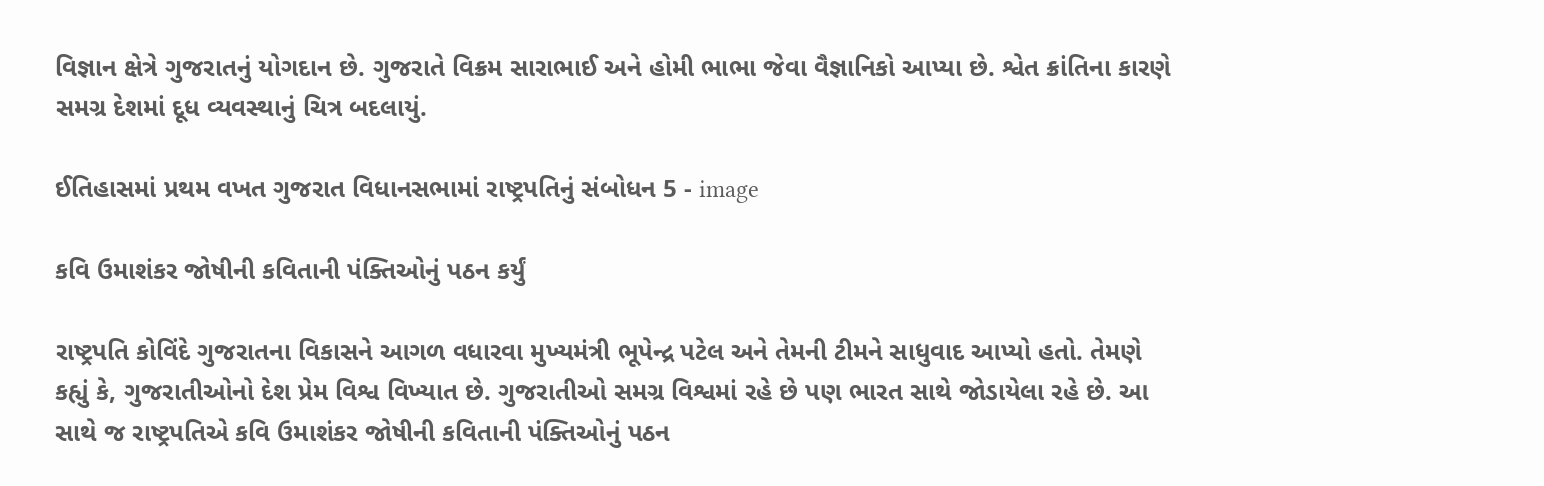વિજ્ઞાન ક્ષેત્રે ગુજરાતનું યોગદાન છે. ગુજરાતે વિક્રમ સારાભાઈ અને હોમી ભાભા જેવા વૈજ્ઞાનિકો આપ્યા છે. શ્વેત ક્રાંતિના કારણે સમગ્ર દેશમાં દૂધ વ્યવસ્થાનું ચિત્ર બદલાયું.

ઈતિહાસમાં પ્રથમ વખત ગુજરાત વિધાનસભામાં રાષ્ટ્રપતિનું સંબોધન 5 - image

કવિ ઉમાશંકર જોષીની કવિતાની પંક્તિઓનું પઠન કર્યું

રાષ્ટ્રપતિ કોવિંદે ગુજરાતના વિકાસને આગળ વધારવા મુખ્યમંત્રી ભૂપેન્દ્ર પટેલ અને તેમની ટીમને સાધુવાદ આપ્યો હતો. તેમણે કહ્યું કે, ગુજરાતીઓનો દેશ પ્રેમ વિશ્વ વિખ્યાત છે. ગુજરાતીઓ સમગ્ર વિશ્વમાં રહે છે પણ ભારત સાથે જોડાયેલા રહે છે. આ સાથે જ રાષ્ટ્રપતિએ કવિ ઉમાશંકર જોષીની કવિતાની પંક્તિઓનું પઠન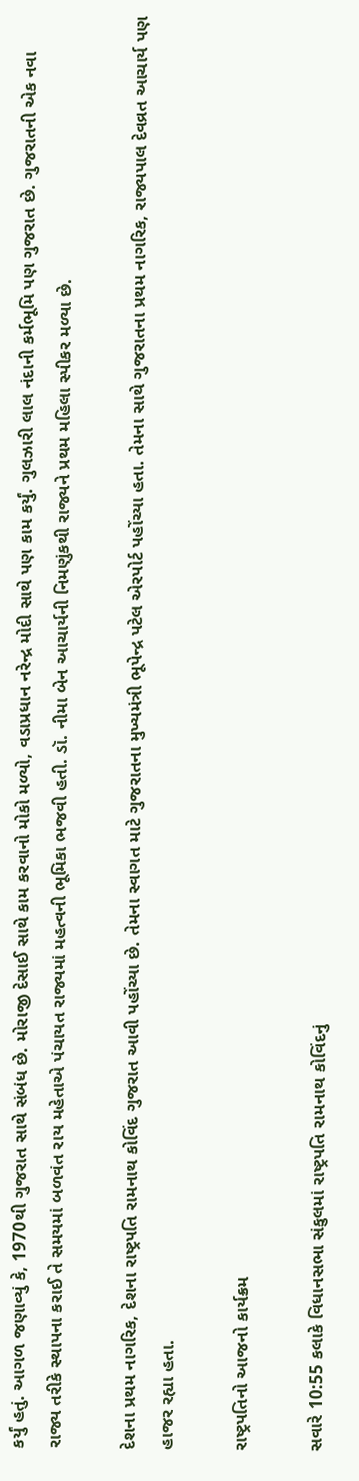કર્યું હતું. આગળ જણાવ્યું કે, 1970થી ગુજરાત સાથે સંબંધ છે. મોરાજી દેસાઈ સાથે કામ કરવાનો મોકો મળ્યો, વડાપ્રધાન નરેન્દ્ર મોદી સાથે પણ કામ કર્યું. ગુલઝારી લાલ નંદાની કર્મભૂમિ પણ ગુજરાત છે. ગુજરાતની એક નવા રાજ્ય તરીકે સ્થાપના કરાઈ તે સમયમાં બળવંત રાય મહેતાએ પંચાયત રાજ્યમાં મહત્વની ભૂમિકા ભજવી હતી. ડૉ. નીમા બેન આચાર્યની નિમણુંકથી રાજ્યને પ્રથમ મહિલા સ્પીકર મળ્યા છે.

દેશના પ્રથમ નાગરિક, દેશના રાષ્ટ્રપતિ રામનાથ કોવિંદ ગુજરાત આવી પહોંચ્યા છે. તેમના સ્વાગત માટે ગુજરાતના મુખ્યમંત્રી ભૂપેન્દ્ર પટેલ એરપોર્ટ પહોંચ્યા હતા. તેમના સાથે ગુજરાતના પ્રથમ નાગરિક, રાજ્યપાલ દેવવ્રત આચાર્ય પણ હાજર રહ્યા હતા.

રાષ્ટ્રપતિનો આજનો કાર્યક્રમ

સવારે 10:55 કલાકે વિધાનસભા સંકુલમાં રાષ્ટ્રપતિ રામનાથ કોવિંદનું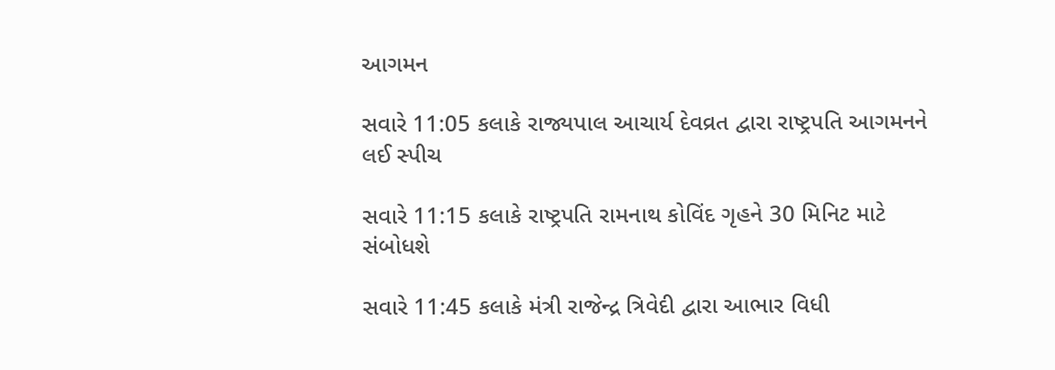આગમન

સવારે 11:05 કલાકે રાજ્યપાલ આચાર્ય દેવવ્રત દ્વારા રાષ્ટ્રપતિ આગમનને લઈ સ્પીચ

સવારે 11:15 કલાકે રાષ્ટ્રપતિ રામનાથ કોવિંદ ગૃહને 30 મિનિટ માટે સંબોધશે

સવારે 11:45 કલાકે મંત્રી રાજેન્દ્ર ત્રિવેદી દ્વારા આભાર વિધી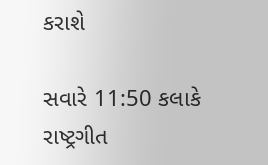કરાશે

સવારે 11:50 કલાકે રાષ્ટ્રગીત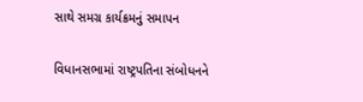સાથે સમગ્ર કાર્યક્રમનું સમાપન

વિધાનસભામાં રાષ્ટ્રપતિના સંબોધનને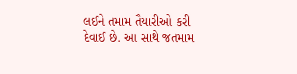લઈને તમામ તૈયારીઓ કરી દેવાઈ છે. આ સાથે જતમામ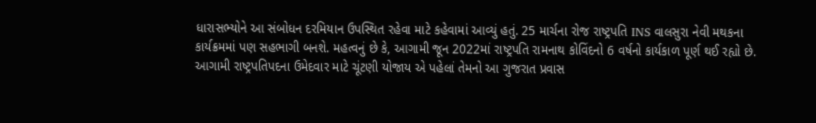ધારાસભ્યોને આ સંબોધન દરમિયાન ઉપસ્થિત રહેવા માટે કહેવામાં આવ્યું હતું. 25 માર્ચના રોજ રાષ્ટ્રપતિ INS વાલસુરા નેવી મથકના કાર્યક્રમમાં પણ સહભાગી બનશે. મહત્વનું છે કે, આગામી જૂન 2022માં રાષ્ટ્રપતિ રામનાથ કોવિંદનો 6 વર્ષનો કાર્યકાળ પૂર્ણ થઈ રહ્યો છે. આગામી રાષ્ટ્રપતિપદના ઉમેદવાર માટે ચૂંટણી યોજાય એ પહેલાં તેમનો આ ગુજરાત પ્રવાસ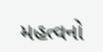મહત્વનો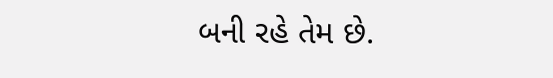બની રહે તેમ છે.